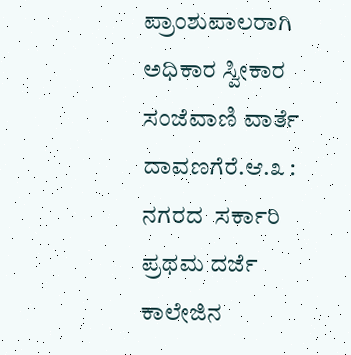ಪ್ರಾಂಶುಪಾಲರಾಗಿ ಅಧಿಕಾರ ಸ್ವೀಕಾರ
ಸಂಜೆವಾಣಿ ವಾರ್ತೆ
ದಾವಣಗೆರೆ.ಆ.೩ : ನಗರದ  ಸರ್ಕಾರಿ ಪ್ರಥಮ ದರ್ಜೆ ಕಾಲೇಜಿನ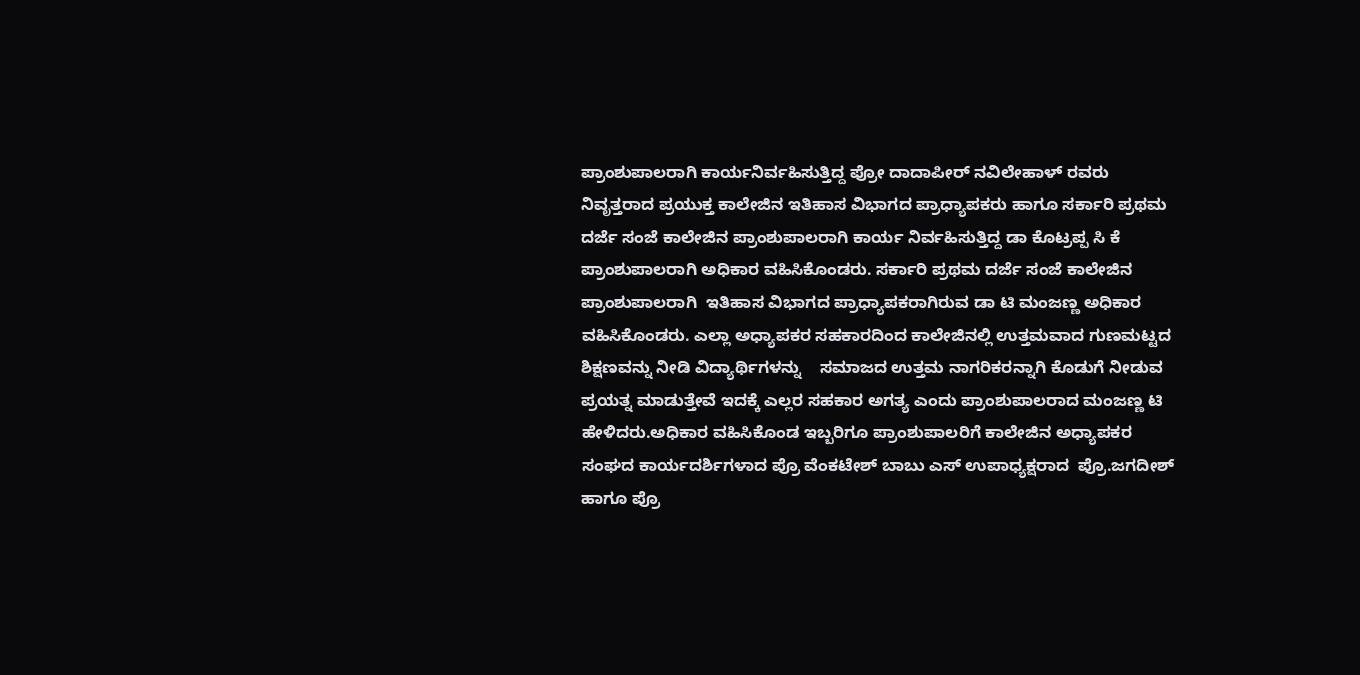ಪ್ರಾಂಶುಪಾಲರಾಗಿ ಕಾರ್ಯನಿರ್ವಹಿಸುತ್ತಿದ್ದ ಪ್ರೋ ದಾದಾಪೀರ್ ನವಿಲೇಹಾಳ್ ರವರು ನಿವೃತ್ತರಾದ ಪ್ರಯುಕ್ತ ಕಾಲೇಜಿನ ಇತಿಹಾಸ ವಿಭಾಗದ ಪ್ರಾಧ್ಯಾಪಕರು ಹಾಗೂ ಸರ್ಕಾರಿ ಪ್ರಥಮ ದರ್ಜೆ ಸಂಜೆ ಕಾಲೇಜಿನ ಪ್ರಾಂಶುಪಾಲರಾಗಿ ಕಾರ್ಯ ನಿರ್ವಹಿಸುತ್ತಿದ್ದ ಡಾ ಕೊಟ್ರಪ್ಪ ಸಿ ಕೆ  ಪ್ರಾಂಶುಪಾಲರಾಗಿ ಅಧಿಕಾರ ವಹಿಸಿಕೊಂಡರು. ಸರ್ಕಾರಿ ಪ್ರಥಮ ದರ್ಜೆ ಸಂಜೆ ಕಾಲೇಜಿನ ಪ್ರಾಂಶುಪಾಲರಾಗಿ  ಇತಿಹಾಸ ವಿಭಾಗದ ಪ್ರಾಧ್ಯಾಪಕರಾಗಿರುವ ಡಾ ಟಿ ಮಂಜಣ್ಣ ಅಧಿಕಾರ ವಹಿಸಿಕೊಂಡರು. ಎಲ್ಲಾ ಅಧ್ಯಾಪಕರ ಸಹಕಾರದಿಂದ ಕಾಲೇಜಿನಲ್ಲಿ ಉತ್ತಮವಾದ ಗುಣಮಟ್ಟದ ಶಿಕ್ಷಣವನ್ನು ನೀಡಿ ವಿದ್ಯಾರ್ಥಿಗಳನ್ನು    ಸಮಾಜದ ಉತ್ತಮ ನಾಗರಿಕರನ್ನಾಗಿ ಕೊಡುಗೆ ನೀಡುವ ಪ್ರಯತ್ನ ಮಾಡುತ್ತೇವೆ ಇದಕ್ಕೆ ಎಲ್ಲರ ಸಹಕಾರ ಅಗತ್ಯ ಎಂದು ಪ್ರಾಂಶುಪಾಲರಾದ ಮಂಜಣ್ಣ ಟಿ ಹೇಳಿದರು.ಅಧಿಕಾರ ವಹಿಸಿಕೊಂಡ ಇಬ್ಬರಿಗೂ ಪ್ರಾಂಶುಪಾಲರಿಗೆ ಕಾಲೇಜಿನ ಅಧ್ಯಾಪಕರ ಸಂಘದ ಕಾರ್ಯದರ್ಶಿಗಳಾದ ಪ್ರೊ ವೆಂಕಟೇಶ್ ಬಾಬು ಎಸ್ ಉಪಾಧ್ಯಕ್ಷರಾದ  ಪ್ರೊ.ಜಗದೀಶ್ ಹಾಗೂ ಪ್ರೊ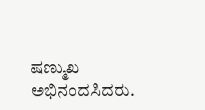ಷಣ್ಮುಖ  ಅಭಿನಂದಸಿದರು.